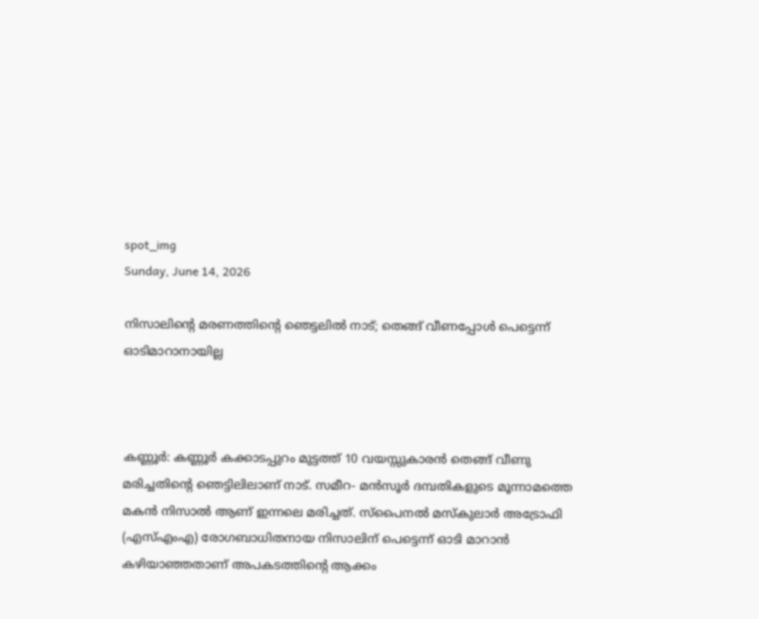spot_img
Sunday, June 14, 2026

നിസാലിന്‍റെ മരണത്തിന്‍റെ ഞെട്ടലിൽ നാട്; തെങ്ങ് വീണപ്പോൾ പെട്ടെന്ന് ഓടിമാറാനായില്ല



കണ്ണൂര്‍: കണ്ണൂർ കക്കാടപ്പുറം മുട്ടത്ത് 10 വയസ്സുകാരൻ തെങ്ങ് വീണു മരിച്ചതിന്‍റെ ഞെട്ടിലിലാണ് നാട്. സമീറ- മൻസൂർ ദമ്പതികളുടെ മൂന്നാമത്തെ മകൻ നിസാൽ ആണ് ഇന്നലെ മരിച്ചത്. സ്പൈനൽ മസ്കുലാർ അട്രോഫി (എസ്എംഎ) രോഗബാധിതനായ നിസാലിന് പെട്ടെന്ന് ഓടി മാറാൻ കഴിയാഞ്ഞതാണ് അപകടത്തിന്‍റെ ആക്കം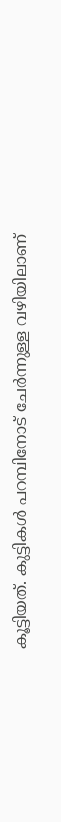കൂട്ടിയത്. കുട്ടികള്‍ പറമ്പിനോട് ചേര്‍ന്നുള്ള വഴിയിലാണ്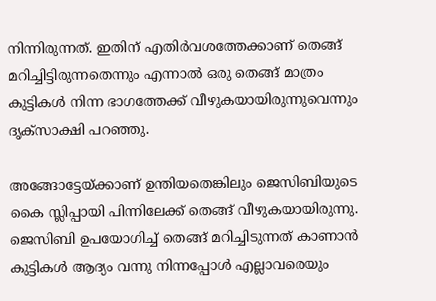നിന്നിരുന്നത്. ഇതിന് എതിര്‍വശത്തേക്കാണ് തെങ്ങ് മറിച്ചിട്ടിരുന്നതെന്നും എന്നാൽ ഒരു തെങ്ങ് മാത്രം കുട്ടികള്‍ നിന്ന ഭാഗത്തേക്ക് വീഴുകയായിരുന്നുവെന്നും ദൃക്സാക്ഷി പറഞ്ഞു.

അങ്ങോട്ടേയ്ക്കാണ് ഉന്തിയതെങ്കിലും ജെസിബിയുടെ കൈ സ്ലിപ്പായി പിന്നിലേക്ക് തെങ്ങ് വീഴുകയായിരുന്നു. ജെസിബി ഉപയോഗിച്ച് തെങ്ങ് മറിച്ചിടുന്നത് കാണാൻ കുട്ടികള്‍ ആദ്യം വന്നു നിന്നപ്പോള്‍ എല്ലാവരെയും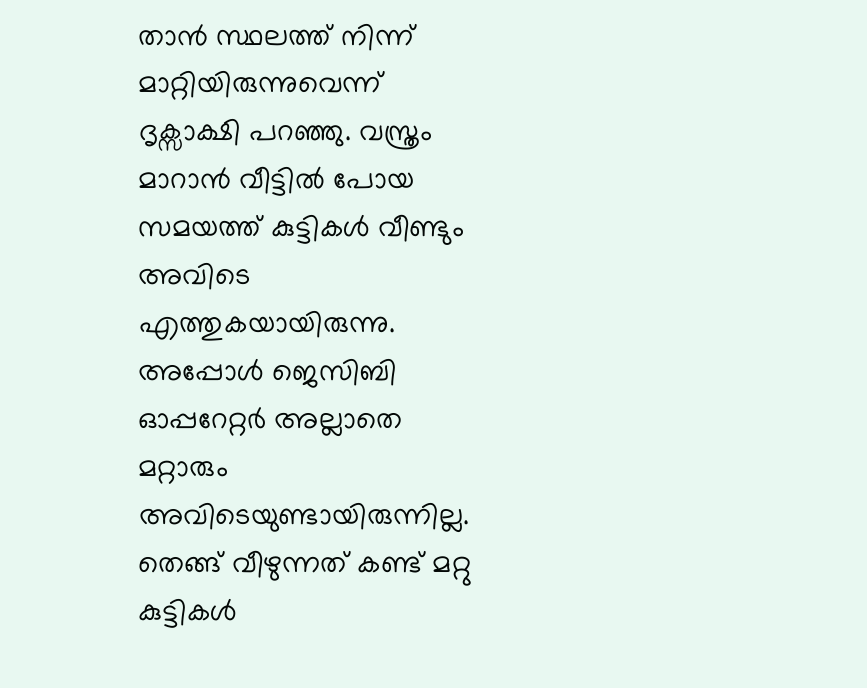താൻ സ്ഥലത്ത് നിന്ന് മാറ്റിയിരുന്നുവെന്ന് ദൃക്സാക്ഷി പറഞ്ഞു. വസ്ത്രം മാറാൻ വീട്ടിൽ പോയ സമയത്ത് കുട്ടികള്‍ വീണ്ടും അവിടെ എത്തുകയായിരുന്നു. അപ്പോള്‍ ജെസിബി ഓപ്പറേറ്റര്‍ അല്ലാതെ മറ്റാരും അവിടെയുണ്ടായിരുന്നില്ല. തെങ്ങ് വീഴുന്നത് കണ്ട് മറ്റു കുട്ടികള്‍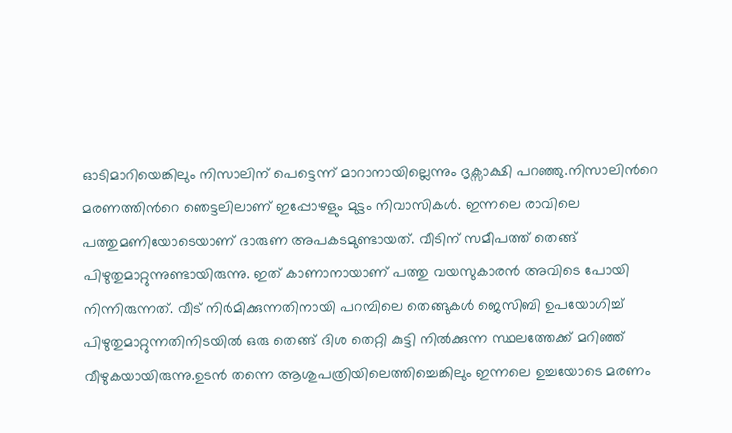ഓടിമാറിയെങ്കിലും നിസാലിന് പെട്ടെന്ന് മാറാനായില്ലെന്നും ദൃക്സാക്ഷി പറഞ്ഞു.നിസാലിന്‍റെ മരണത്തിന്‍റെ ഞെട്ടലിലാണ് ഇപ്പോഴളും മുട്ടം നിവാസികള്‍. ഇന്നലെ രാവിലെ പത്തുമണിയോടെയാണ് ദാരുണ അപകടമുണ്ടായത്. വീടിന് സമീപത്ത് തെങ്ങ് പിഴുതുമാറ്റുന്നുണ്ടായിരുന്നു. ഇത് കാണാനായാണ് പത്തു വയസുകാരൻ അവിടെ പോയി നിന്നിരുന്നത്. വീട് നിര്‍മിക്കുന്നതിനായി പറമ്പിലെ തെങ്ങുകള്‍ ജെസിബി ഉപയോഗിച്ച് പിഴുതുമാറ്റുന്നതിനിടയിൽ ഒരു തെങ്ങ് ദിശ തെറ്റി കുട്ടി നിൽക്കുന്ന സ്ഥലത്തേക്ക് മറിഞ്ഞ് വീഴുകയായിരുന്നു.ഉടൻ തന്നെ ആശുപത്രിയിലെത്തിച്ചെങ്കിലും ഇന്നലെ ഉച്ചയോടെ മരണം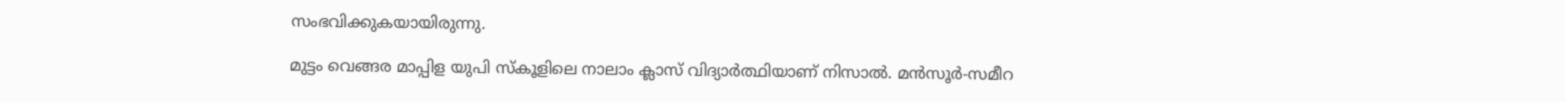സംഭവിക്കുകയായിരുന്നു.

മുട്ടം വെങ്ങര മാപ്പിള യുപി സ്കൂളിലെ നാലാം ക്ലാസ് വിദ്യാര്‍ത്ഥിയാണ് നിസാൽ. മൻസൂര്‍-സമീറ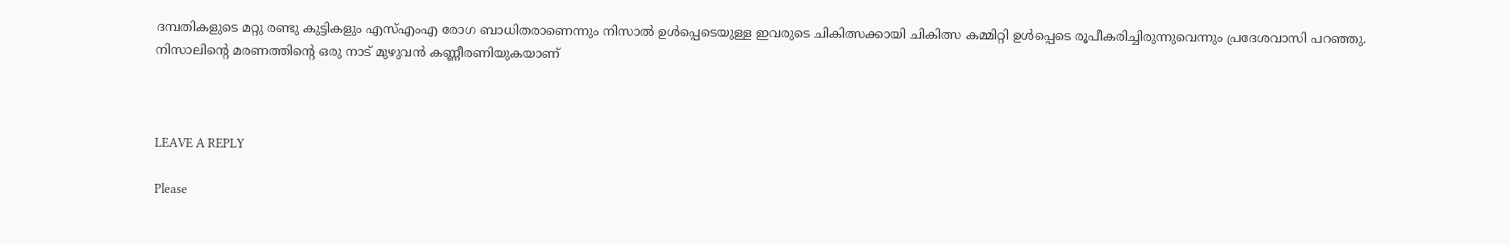ദമ്പതികളുടെ മറ്റു രണ്ടു കുട്ടികളും എസ്എംഎ രോഗ ബാധിതരാണെന്നും നിസാൽ ഉള്‍പ്പെടെയുള്ള ഇവരുടെ ചികിത്സക്കായി ചികിത്സ കമ്മിറ്റി ഉള്‍പ്പെടെ രൂപീകരിച്ചിരുന്നുവെന്നും പ്രദേശവാസി പറഞ്ഞു. നിസാലിന്‍റെ മരണത്തിന്‍റെ ഒരു നാട് മുഴുവൻ കണ്ണീരണിയുകയാണ്



LEAVE A REPLY

Please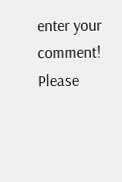enter your comment!
Please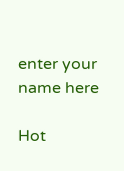enter your name here

Hot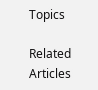Topics

Related Articles